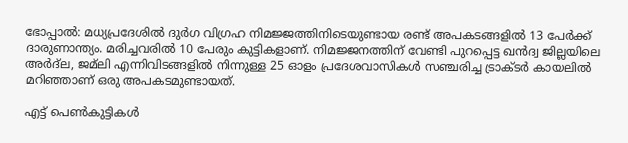ഭോപ്പാല്‍: മധ്യപ്രദേശില്‍ ദുര്‍ഗ വിഗ്രഹ നിമജ്ജത്തിനിടെയുണ്ടായ രണ്ട് അപകടങ്ങളില്‍ 13 പേര്‍ക്ക് ദാരുണാന്ത്യം. മരിച്ചവരില്‍ 10 പേരും കുട്ടികളാണ്. നിമജ്ജനത്തിന് വേണ്ടി പുറപ്പെട്ട ഖന്‍ദ്വ ജില്ലയിലെ അര്‍ദ്‌ല, ജമ്‌ലി എന്നിവിടങ്ങളില്‍ നിന്നുള്ള 25 ഓളം പ്രദേശവാസികള്‍ സഞ്ചരിച്ച ട്രാക്ടര്‍ കായലില്‍ മറിഞ്ഞാണ് ഒരു അപകടമുണ്ടായത്.

എട്ട് പെണ്‍കുട്ടികള്‍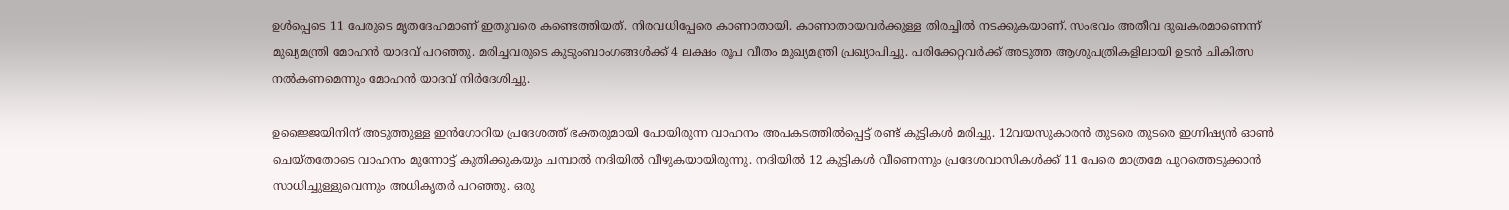ഉള്‍പ്പെടെ 11 പേരുടെ മൃതദേഹമാണ് ഇതുവരെ കണ്ടെത്തിയത്. നിരവധിപ്പേരെ കാണാതായി. കാണാതായവര്‍ക്കുള്ള തിരച്ചില്‍ നടക്കുകയാണ്. സംഭവം അതീവ ദുഖകരമാണെന്ന് മുഖ്യമന്ത്രി മോഹന്‍ യാദവ് പറഞ്ഞു. മരിച്ചവരുടെ കുടുംബാംഗങ്ങള്‍ക്ക് 4 ലക്ഷം രൂപ വീതം മുഖ്യമന്ത്രി പ്രഖ്യാപിച്ചു. പരിക്കേറ്റവര്‍ക്ക് അടുത്ത ആശുപത്രികളിലായി ഉടന്‍ ചികിത്സ നല്‍കണമെന്നും മോഹന്‍ യാദവ് നിര്‍ദേശിച്ചു.

ഉജ്ജൈയിനിന് അടുത്തുള്ള ഇന്‍ഗോറിയ പ്രദേശത്ത് ഭക്തരുമായി പോയിരുന്ന വാഹനം അപകടത്തില്‍പ്പെട്ട് രണ്ട് കുട്ടികള്‍ മരിച്ചു. 12വയസുകാരന്‍ തുടരെ തുടരെ ഇഗ്നിഷ്യന്‍ ഓണ്‍ ചെയ്തതോടെ വാഹനം മുന്നോട്ട് കുതിക്കുകയും ചമ്പാല്‍ നദിയില്‍ വീഴുകയായിരുന്നു. നദിയില്‍ 12 കുട്ടികള്‍ വീണെന്നും പ്രദേശവാസികള്‍ക്ക് 11 പേരെ മാത്രമേ പുറത്തെടുക്കാന്‍ സാധിച്ചുള്ളുവെന്നും അധികൃതര്‍ പറഞ്ഞു. ഒരു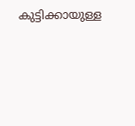കുട്ടിക്കായുള്ള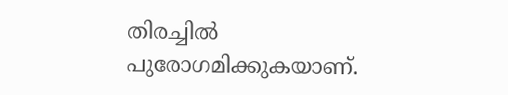തിരച്ചില്‍ പുരോഗമിക്കുകയാണ്.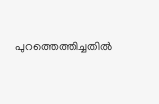പുറത്തെത്തിച്ചതില്‍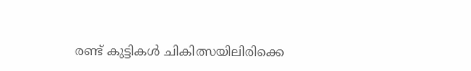രണ്ട് കുട്ടികള്‍ ചികിത്സയിലിരിക്കെ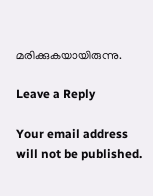മരിക്കുകയായിരുന്നു.

Leave a Reply

Your email address will not be published.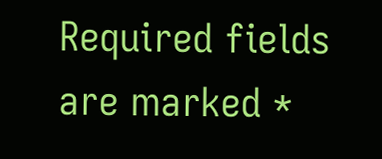Required fields are marked *